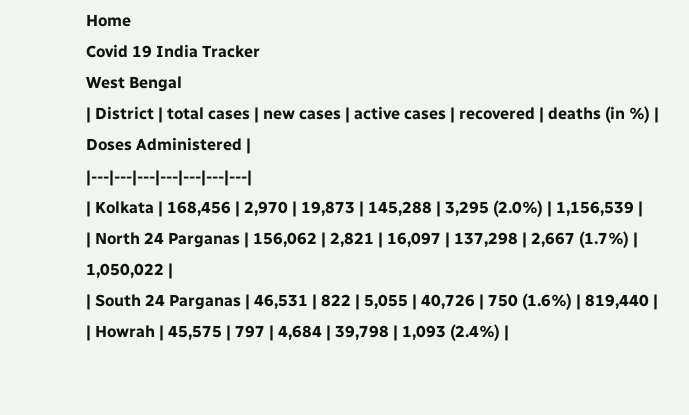Home
Covid 19 India Tracker
West Bengal
| District | total cases | new cases | active cases | recovered | deaths (in %) | Doses Administered |
|---|---|---|---|---|---|---|
| Kolkata | 168,456 | 2,970 | 19,873 | 145,288 | 3,295 (2.0%) | 1,156,539 |
| North 24 Parganas | 156,062 | 2,821 | 16,097 | 137,298 | 2,667 (1.7%) | 1,050,022 |
| South 24 Parganas | 46,531 | 822 | 5,055 | 40,726 | 750 (1.6%) | 819,440 |
| Howrah | 45,575 | 797 | 4,684 | 39,798 | 1,093 (2.4%) |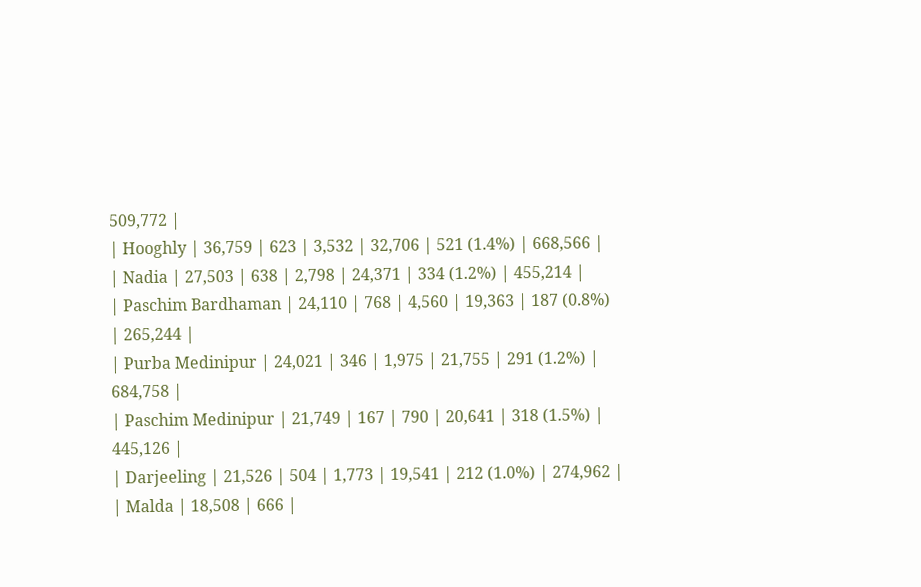509,772 |
| Hooghly | 36,759 | 623 | 3,532 | 32,706 | 521 (1.4%) | 668,566 |
| Nadia | 27,503 | 638 | 2,798 | 24,371 | 334 (1.2%) | 455,214 |
| Paschim Bardhaman | 24,110 | 768 | 4,560 | 19,363 | 187 (0.8%) | 265,244 |
| Purba Medinipur | 24,021 | 346 | 1,975 | 21,755 | 291 (1.2%) | 684,758 |
| Paschim Medinipur | 21,749 | 167 | 790 | 20,641 | 318 (1.5%) | 445,126 |
| Darjeeling | 21,526 | 504 | 1,773 | 19,541 | 212 (1.0%) | 274,962 |
| Malda | 18,508 | 666 |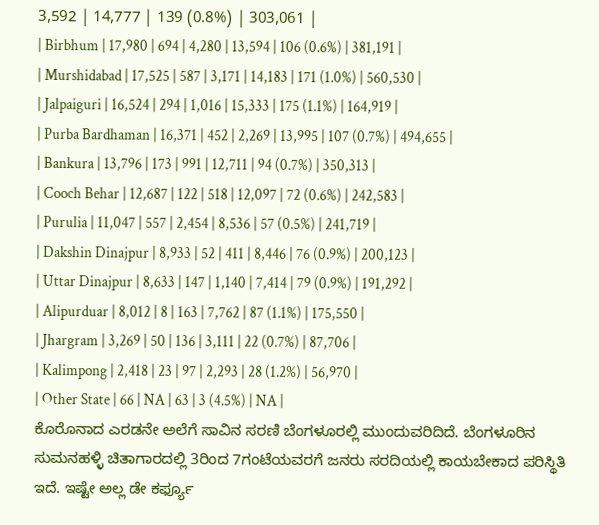3,592 | 14,777 | 139 (0.8%) | 303,061 |
| Birbhum | 17,980 | 694 | 4,280 | 13,594 | 106 (0.6%) | 381,191 |
| Murshidabad | 17,525 | 587 | 3,171 | 14,183 | 171 (1.0%) | 560,530 |
| Jalpaiguri | 16,524 | 294 | 1,016 | 15,333 | 175 (1.1%) | 164,919 |
| Purba Bardhaman | 16,371 | 452 | 2,269 | 13,995 | 107 (0.7%) | 494,655 |
| Bankura | 13,796 | 173 | 991 | 12,711 | 94 (0.7%) | 350,313 |
| Cooch Behar | 12,687 | 122 | 518 | 12,097 | 72 (0.6%) | 242,583 |
| Purulia | 11,047 | 557 | 2,454 | 8,536 | 57 (0.5%) | 241,719 |
| Dakshin Dinajpur | 8,933 | 52 | 411 | 8,446 | 76 (0.9%) | 200,123 |
| Uttar Dinajpur | 8,633 | 147 | 1,140 | 7,414 | 79 (0.9%) | 191,292 |
| Alipurduar | 8,012 | 8 | 163 | 7,762 | 87 (1.1%) | 175,550 |
| Jhargram | 3,269 | 50 | 136 | 3,111 | 22 (0.7%) | 87,706 |
| Kalimpong | 2,418 | 23 | 97 | 2,293 | 28 (1.2%) | 56,970 |
| Other State | 66 | NA | 63 | 3 (4.5%) | NA |
ಕೊರೊನಾದ ಎರಡನೇ ಅಲೆಗೆ ಸಾವಿನ ಸರಣಿ ಬೆಂಗಳೂರಲ್ಲಿ ಮುಂದುವರಿದಿದೆ. ಬೆಂಗಳೂರಿನ ಸುಮನಹಳ್ಳಿ ಚಿತಾಗಾರದಲ್ಲಿ 3ರಿಂದ 7ಗಂಟೆಯವರಗೆ ಜನರು ಸರದಿಯಲ್ಲಿ ಕಾಯಬೇಕಾದ ಪರಿಸ್ಥಿತಿ ಇದೆ. ಇಷ್ಟೇ ಅಲ್ಲ ಡೇ ಕರ್ಫ್ಯೂ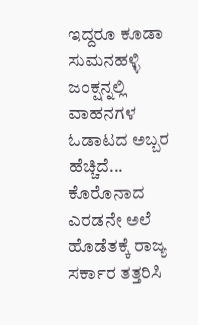ಇದ್ದರೂ ಕೂಡಾ ಸುಮನಹಳ್ಳಿ ಜಂಕ್ಷನ್ನಲ್ಲಿ ವಾಹನಗಳ ಓಡಾಟದ ಅಬ್ಬರ ಹೆಚ್ಚಿದೆ...
ಕೊರೊನಾದ ಎರಡನೇ ಅಲೆ ಹೊಡೆತಕ್ಕೆ ರಾಜ್ಯ ಸರ್ಕಾರ ತತ್ತರಿಸಿ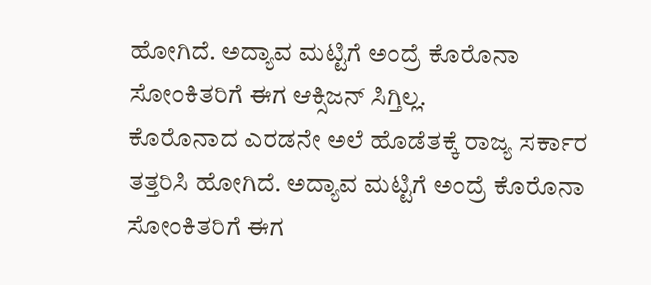ಹೋಗಿದೆ. ಅದ್ಯಾವ ಮಟ್ಟಿಗೆ ಅಂದ್ರೆ ಕೊರೊನಾ ಸೋಂಕಿತರಿಗೆ ಈಗ ಆಕ್ಸಿಜನ್ ಸಿಗ್ತಿಲ್ಲ.
ಕೊರೊನಾದ ಎರಡನೇ ಅಲೆ ಹೊಡೆತಕ್ಕೆ ರಾಜ್ಯ ಸರ್ಕಾರ ತತ್ತರಿಸಿ ಹೋಗಿದೆ. ಅದ್ಯಾವ ಮಟ್ಟಿಗೆ ಅಂದ್ರೆ ಕೊರೊನಾ ಸೋಂಕಿತರಿಗೆ ಈಗ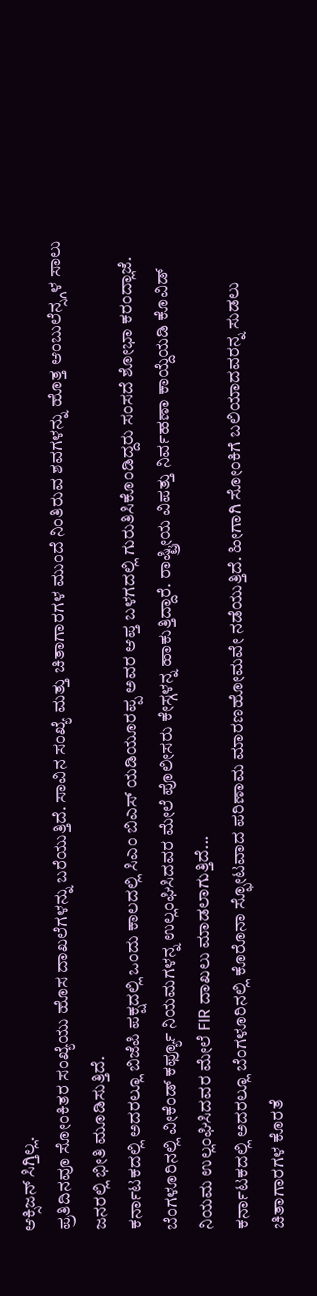ಆಕ್ಸಿಜನ್ ಸಿಗ್ತಿಲ್ಲ.
ಪ್ರತಿದಿನವೂ ಸೋಂಕಿತರ ಸಂಖ್ಯೆಯು ಹೊಸ ದಾಖಲೆಗಳನ್ನು ಬರೆಯುತ್ತಿದೆ. ಸಾವಿನ ಸಂಖ್ಯೆ ಮತ್ತು ಚಿತಾಗಾರಗಳ ಮುಂದೆ ನಿಂತಿರುವ ಶವಗಳನ್ನು ಹೊತ್ತ ಆಂಬುಲೆನ್ಸ್ಗಳ ಸಾಲು ಜನರಲ್ಲಿ ಭೀತಿ ಮೂಡಿಸುತ್ತಿದೆ.
ಕರ್ನಾಟಕದಲ್ಲಿ ಅದರಲ್ಲೂ ಬಿಜೆಪಿ ಪಕ್ಷದಲ್ಲಿ ಒಂದು ಕಾಲದಲ್ಲಿ ಸಿಎಂ ಬಿಎಸ್ ಯಡಿಯೂರಪ್ಪ ಅವರ ಆಪ್ತ ಬಳಗದಲ್ಲಿ ಗುರುತಿಸಿಕೊಂಡಿದ್ದರು ಸಂಸದೆ ಶೋಭಾ ಕರಂದ್ಲಾಜೆ.
ಬೆಂಗಳೂರಿನಲ್ಲಿ ವೀಕೆಂಡ್ ಕರ್ಫ್ಯೂ ನಿಯಮಗಳನ್ನ ಉಲ್ಲಂಘಿಸಿದವರ ಮೇಲೆ ಪೊಲೀಸರು ಕೇಸ್ಗಳನ್ನ ಹಾಕುತ್ತಿದ್ದಾರೆ. ರಾಷ್ಟ್ರೀಯ ವಿಪತ್ತು ನಿರ್ವಹಣಾ ಕಾಯ್ದೆಯಡಿ ಕೊವಿಡ್ ನಿಯಮ ಉಲ್ಲಂಘಿಸಿದವರ ಮೇಲೆ FIR ದಾಖಲು ಮಾಡಲಾಗುತ್ತಿದೆ...
ಕರ್ನಾಟಕದಲ್ಲಿ ಅದರಲ್ಲೂ ಬೆಂಗಳೂರಿನಲ್ಲಿ ಕೊರೊನಾ ಸ್ಫೋಟವಾದ ಪರಿಣಾಮ ಮಾರಣಹೋಮವೇ ನಡೆಯುತ್ತಿದೆ. ಹೀಗಾಗಿ ಸೋಂಕಿಗೆ ಬಲಿಯಾದವರನ್ನ ಸುಡಲು ಚಿತಾಗಾರಗಳ ಕೊರತೆ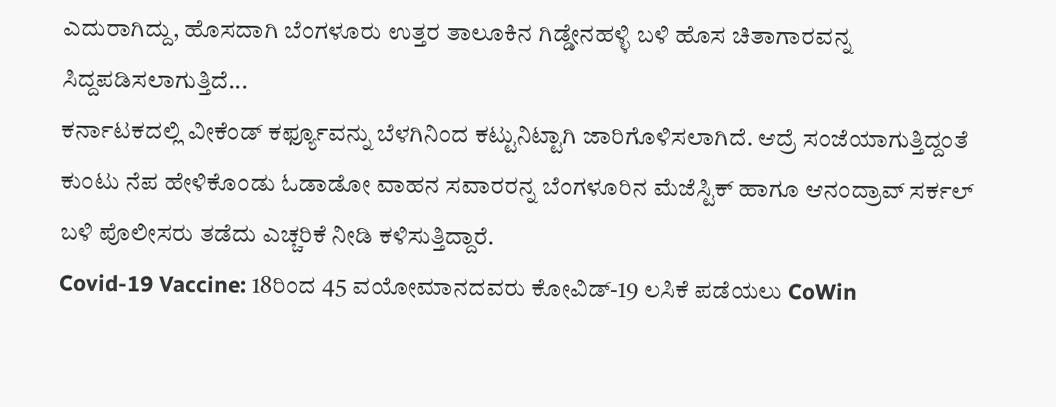ಎದುರಾಗಿದ್ದು, ಹೊಸದಾಗಿ ಬೆಂಗಳೂರು ಉತ್ತರ ತಾಲೂಕಿನ ಗಿಡ್ಡೇನಹಳ್ಳಿ ಬಳಿ ಹೊಸ ಚಿತಾಗಾರವನ್ನ ಸಿದ್ದಪಡಿಸಲಾಗುತ್ತಿದೆ...
ಕರ್ನಾಟಕದಲ್ಲಿ ವೀಕೆಂಡ್ ಕರ್ಫ್ಯೂವನ್ನು ಬೆಳಗಿನಿಂದ ಕಟ್ಟುನಿಟ್ಟಾಗಿ ಜಾರಿಗೊಳಿಸಲಾಗಿದೆ. ಆದ್ರೆ ಸಂಜೆಯಾಗುತ್ತಿದ್ದಂತೆ ಕುಂಟು ನೆಪ ಹೇಳಿಕೊಂಡು ಓಡಾಡೋ ವಾಹನ ಸವಾರರನ್ನ ಬೆಂಗಳೂರಿನ ಮೆಜೆಸ್ಟಿಕ್ ಹಾಗೂ ಆನಂದ್ರಾವ್ ಸರ್ಕಲ್ ಬಳಿ ಪೊಲೀಸರು ತಡೆದು ಎಚ್ಚರಿಕೆ ನೀಡಿ ಕಳಿಸುತ್ತಿದ್ದಾರೆ.
Covid-19 Vaccine: 18ರಿಂದ 45 ವಯೋಮಾನದವರು ಕೋವಿಡ್-19 ಲಸಿಕೆ ಪಡೆಯಲು CoWin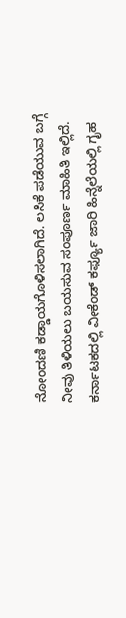ನೋಂದಣಿ ಕಡ್ಡಾಯಗೊಳಿಸಲಾಗಿದೆ. ಲಸಿಕೆ ಪಡೆಯುವ ಬಗ್ಗೆ ನೀವು ತಿಳಿಯಲು ಬಯಸುವ ಸಂಪೂರ್ಣ ಮಾಹಿತಿ ಇಲ್ಲಿದೆ.
ಕರ್ನಾಟಕದಲ್ಲಿ ವೀಕೆಂಡ್ ಕರ್ಫ್ಯೂ ಜಾರಿ ಹಿನ್ನೆಲೆಯಲ್ಲಿ ಗೃಹ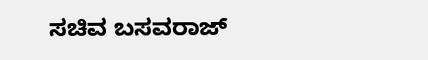ಸಚಿವ ಬಸವರಾಜ್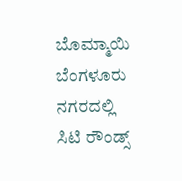ಬೊಮ್ಮಾಯಿ ಬೆಂಗಳೂರು ನಗರದಲ್ಲಿ ಸಿಟಿ ರೌಂಡ್ಸ್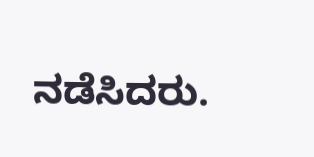ನಡೆಸಿದರು.